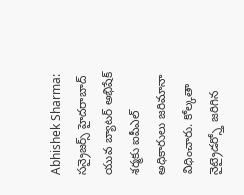Abhishek Sharma: సన్రైజర్స్ హైదరాబాద్ యువ బ్యాటర్ అభిషేక్ శర్మకు ఐపీఎల్ అధికారులు జరిమానా విధించారు. కోల్కతా నైట్రైడర్స్తో జరిగిన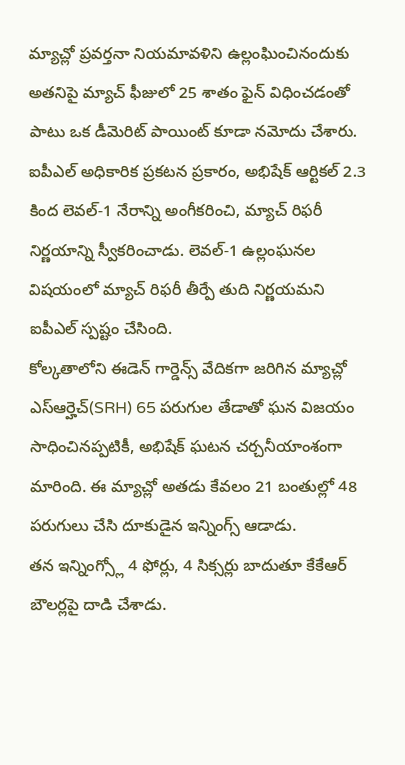మ్యాచ్లో ప్రవర్తనా నియమావళిని ఉల్లంఘించినందుకు అతనిపై మ్యాచ్ ఫీజులో 25 శాతం ఫైన్ విధించడంతో పాటు ఒక డీమెరిట్ పాయింట్ కూడా నమోదు చేశారు.
ఐపీఎల్ అధికారిక ప్రకటన ప్రకారం, అభిషేక్ ఆర్టికల్ 2.3 కింద లెవల్-1 నేరాన్ని అంగీకరించి, మ్యాచ్ రిఫరీ నిర్ణయాన్ని స్వీకరించాడు. లెవల్-1 ఉల్లంఘనల విషయంలో మ్యాచ్ రిఫరీ తీర్పే తుది నిర్ణయమని ఐపీఎల్ స్పష్టం చేసింది.
కోల్కతాలోని ఈడెన్ గార్డెన్స్ వేదికగా జరిగిన మ్యాచ్లో ఎస్ఆర్హెచ్(SRH) 65 పరుగుల తేడాతో ఘన విజయం సాధించినప్పటికీ, అభిషేక్ ఘటన చర్చనీయాంశంగా మారింది. ఈ మ్యాచ్లో అతడు కేవలం 21 బంతుల్లో 48 పరుగులు చేసి దూకుడైన ఇన్నింగ్స్ ఆడాడు.
తన ఇన్నింగ్స్లో 4 ఫోర్లు, 4 సిక్సర్లు బాదుతూ కేకేఆర్ బౌలర్లపై దాడి చేశాడు.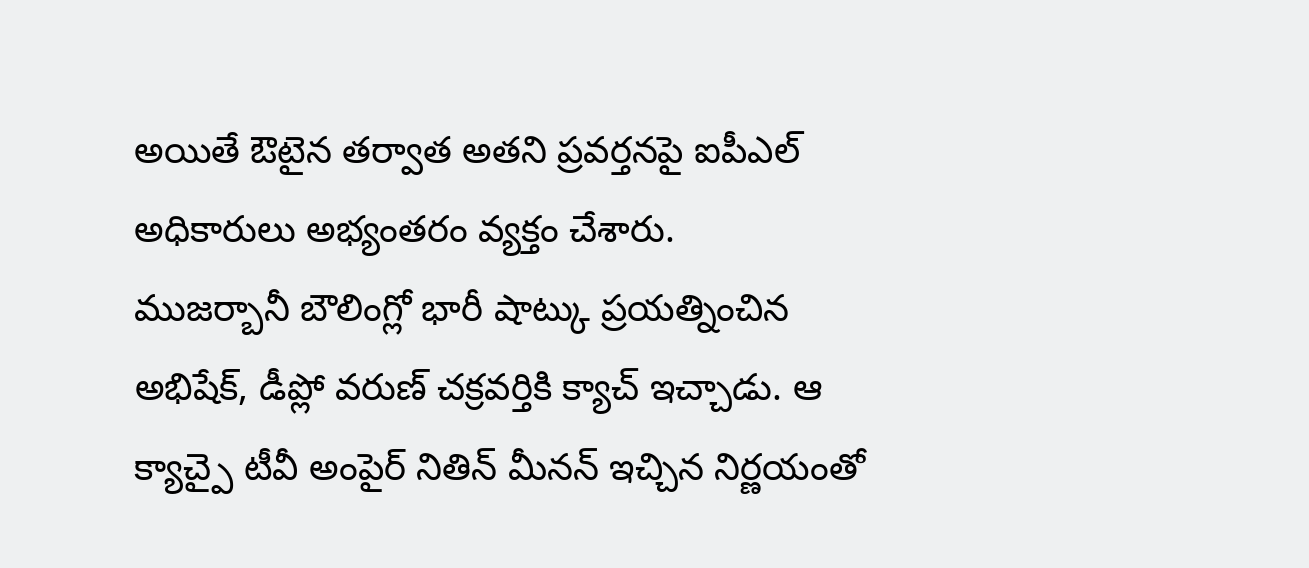అయితే ఔటైన తర్వాత అతని ప్రవర్తనపై ఐపీఎల్ అధికారులు అభ్యంతరం వ్యక్తం చేశారు.
ముజర్బానీ బౌలింగ్లో భారీ షాట్కు ప్రయత్నించిన అభిషేక్, డీప్లో వరుణ్ చక్రవర్తికి క్యాచ్ ఇచ్చాడు. ఆ క్యాచ్పై టీవీ అంపైర్ నితిన్ మీనన్ ఇచ్చిన నిర్ణయంతో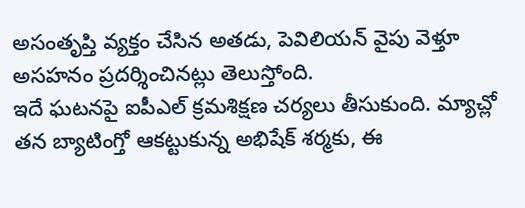అసంతృప్తి వ్యక్తం చేసిన అతడు, పెవిలియన్ వైపు వెళ్తూ అసహనం ప్రదర్శించినట్లు తెలుస్తోంది.
ఇదే ఘటనపై ఐపీఎల్ క్రమశిక్షణ చర్యలు తీసుకుంది. మ్యాచ్లో తన బ్యాటింగ్తో ఆకట్టుకున్న అభిషేక్ శర్మకు, ఈ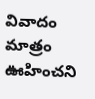వివాదం మాత్రం ఊహించని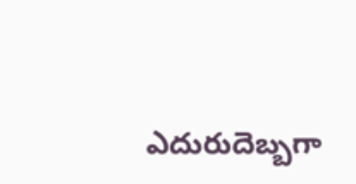ఎదురుదెబ్బగా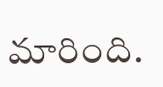మారింది.